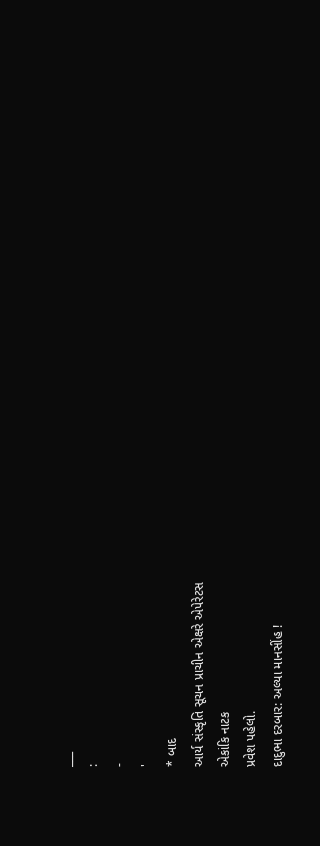___
:
-
'
* બાદ
આર્ય સંસ્કૃતિ સૂચન પ્રાચીન એક્ષરે એપેરેટસ
એકાંકિ નાટક
પ્રવેશ પહેલો.
દાદુભા દરબાર: અલ્યા માનસીંહ !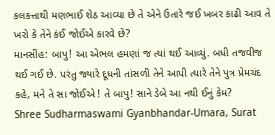કલકત્તાથી મણભાઈ શેઠ આવ્યા છે તે એને ઉતારે જઈ ખબર કાઢી આવ તે ખરો કે તેને કંઈ જોઈએ કારવે છે?
માનસીંહ: બાપુ! આ એભલ હમણાં જ ત્યાં થઈ આવ્યું. બધી તજવીજ થઈ ગઈ છે. પરંતુ જ્યારે દૂધની તાંસળી તેને આપી ત્યારે તેને પુત્ર પ્રેમચંદ કહે, મને તે સા જોઈએ ! તે બાપુ! સાને ડેબે આ નથી ઈનું કેમ?
Shree Sudharmaswami Gyanbhandar-Umara, Surat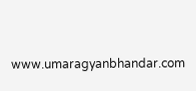www.umaragyanbhandar.com